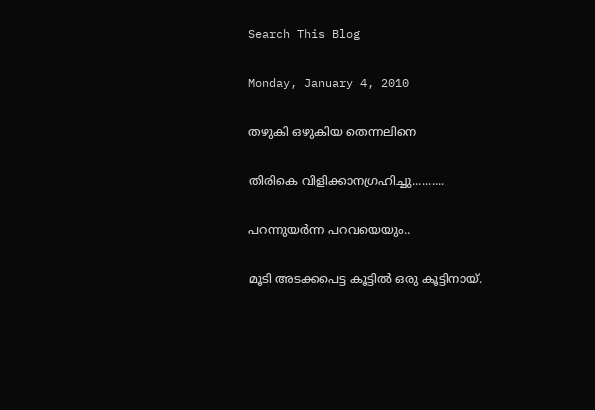Search This Blog

Monday, January 4, 2010

തഴുകി ഒഴുകിയ തെന്നലിനെ

തിരികെ വിളിക്കാനഗ്രഹിച്ചു..........

പറന്നുയര്‍ന്ന പറവയെയും..

മൂടി അടക്കപെട്ട കൂട്ടില്‍ ഒരു കൂട്ടിനായ്.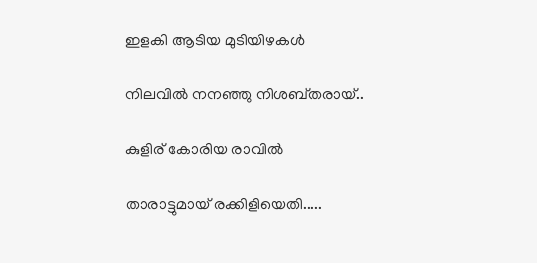ഇളകി ആടിയ മുടിയിഴകള്‍

നിലവില്‍ നനഞ്ഞു നിശബ്തരായ്..

കുളിര് കോരിയ രാവില്‍

താരാട്ടുമായ് രക്കിളിയെതി.....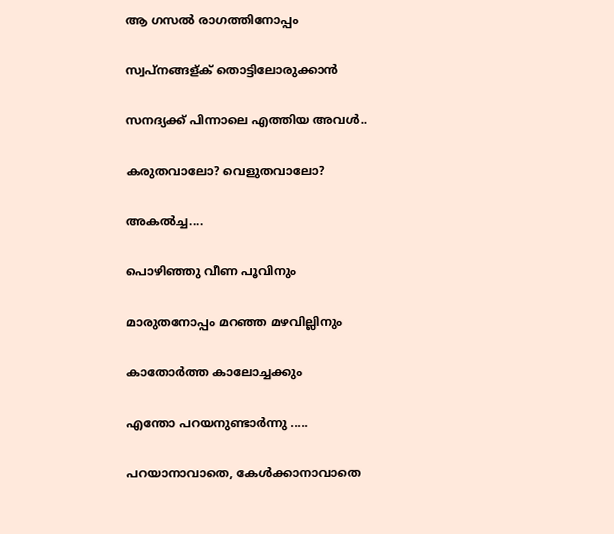ആ ഗസല്‍ രാഗത്തിനോപ്പം

സ്വപ്നങ്ങള്ക് തൊട്ടിലോരുക്കാന്‍

സനദ്യക്ക് പിന്നാലെ എത്തിയ അവള്‍..

കരുതവാലോ? വെളുതവാലോ?

അകല്‍ച്ച....

പൊഴിഞ്ഞു വീണ പൂവിനും

മാരുതനോപ്പം മറഞ്ഞ മഴവില്ലിനും

കാതോര്‍ത്ത കാലോച്ചക്കും

എന്തോ പറയനുണ്ടാര്‍ന്നു .....

പറയാനാവാതെ, കേള്‍ക്കാനാവാതെ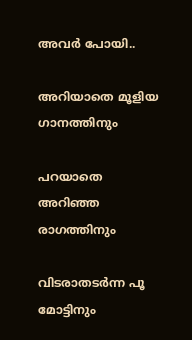അവര്‍ പോയി..

അറിയാതെ മൂളിയ ഗാനത്തിനും

പറയാതെ അറിഞ്ഞ രാഗത്തിനും

വിടരാതടര്‍ന്ന പൂ മോട്ടിനും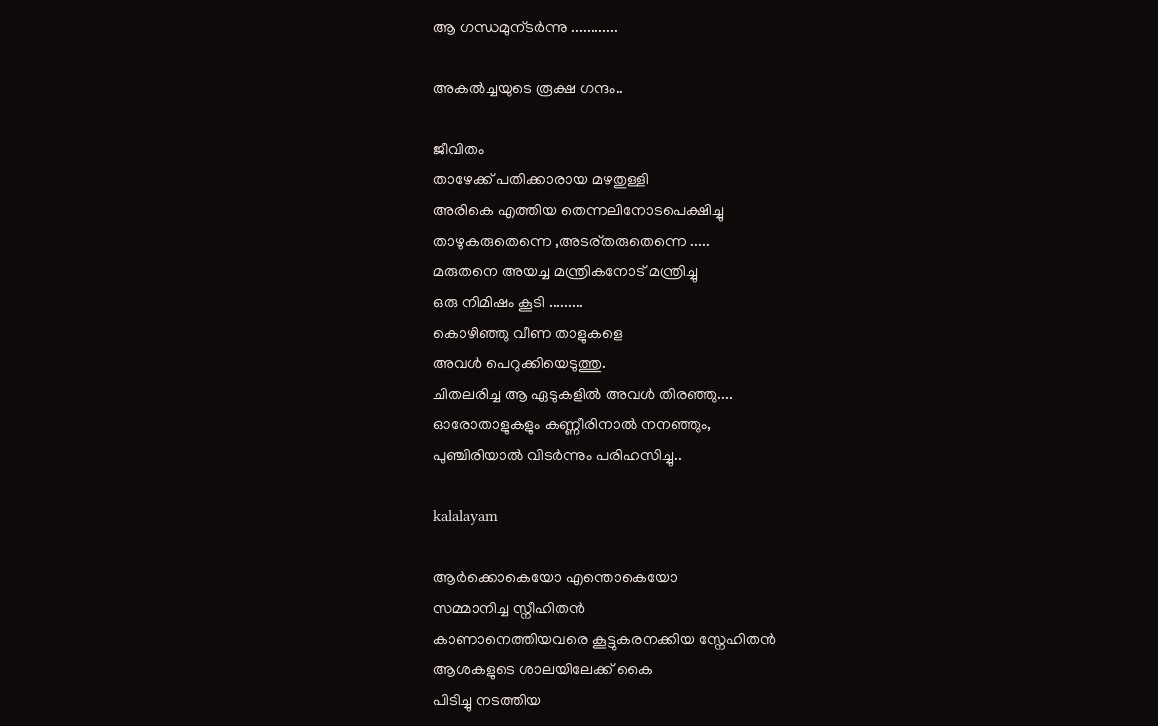ആ ഗന്ധമുന്ടര്‍ന്നു ............

അകല്‍ച്ചയുടെ രൂക്ഷ ഗന്ദം..

ജീവിതം
താഴേക്ക്‌ പതിക്കാരായ മഴതുള്ളി
അരികെ എത്തിയ തെന്നലിനോടപെക്ഷിച്ചു
താഴുകരുതെന്നെ ,അടര്തരുതെന്നെ .....
മരുതനെ അയച്ച മന്ത്രികനോട് മന്ത്രിച്ചു
ഒരു നിമിഷം കൂടി .........
കൊഴിഞ്ഞു വീണ താളുകളെ
അവള്‍ പെറുക്കിയെടുത്തു.
ചിതലരിച്ച ആ ഏടുകളില്‍ അവള്‍ തിരഞ്ഞു....
ഓരോതാളുകളും കണ്ണീരിനാല്‍ നനഞ്ഞും,
പുഞ്ചിരിയാല്‍ വിടര്‍ന്നും പരിഹസിച്ചു..

kalalayam

ആര്‍ക്കൊകെയോ എന്തൊകെയോ
സമ്മാനിച്ച സ്നീഹിതന്‍
കാണാനെത്തിയവരെ കൂട്ടുകരനക്കിയ സ്നേഹിതന്‍
ആശകളുടെ ശാലയിലേക്ക് കൈ
പിടിച്ചു നടത്തിയ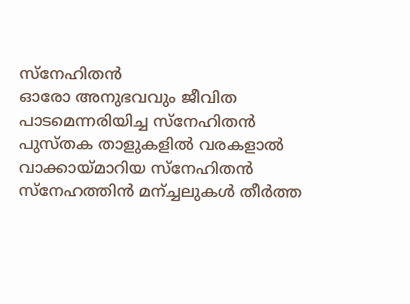സ്നേഹിതന്‍
ഓരോ അനുഭവവും ജീവിത
പാടമെന്നരിയിച്ച സ്നേഹിതന്‍
പുസ്തക താളുകളില്‍ വരകളാല്‍
വാക്കായ്മാറിയ സ്നേഹിതന്‍
സ്നേഹത്തിന്‍ മന്ച്ചലുകള്‍ തീര്‍ത്ത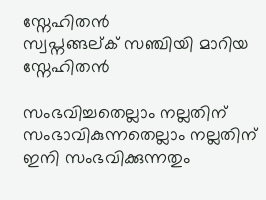സ്നേഹിതന്‍
സ്വപ്നങ്ങല്ക് സഞ്ചിയി മാറിയ സ്നേഹിതന്‍

സംഭവിച്ചതെല്ലാം നല്ലതിന്
സംഭാവികുന്നതെല്ലാം നല്ലതിന്
ഇനി സംഭവിക്കുന്നതും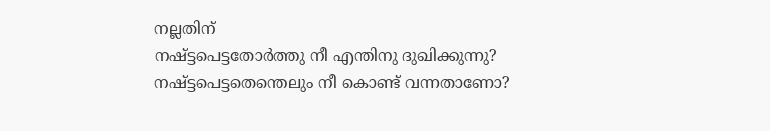നല്ലതിന്
നഷ്ട്ടപെട്ടതോര്‍ത്തു നീ എന്തിനു ദുഖിക്കുന്നു?
നഷ്ട്ടപെട്ടതെന്തെലും നീ കൊണ്ട് വന്നതാണോ?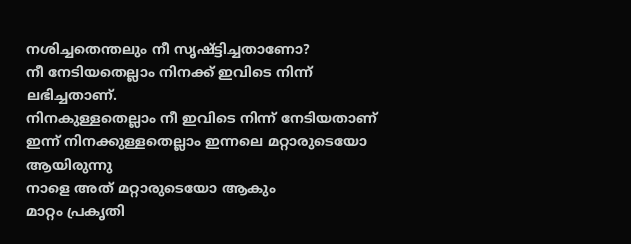നശിച്ചതെന്തലും നീ സൃഷ്ട്ടിച്ചതാണോ?
നീ നേടിയതെല്ലാം നിനക്ക് ഇവിടെ നിന്ന് ലഭിച്ചതാണ്.
നിനകുള്ളതെല്ലാം നീ ഇവിടെ നിന്ന് നേടിയതാണ്
ഇന്ന് നിനക്കുള്ളതെല്ലാം ഇന്നലെ മറ്റാരുടെയോ ആയിരുന്നു
നാളെ അത് മറ്റാരുടെയോ ആകും
മാറ്റം പ്രകൃതി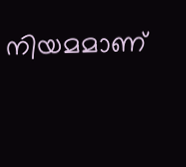നിയമമാണ്